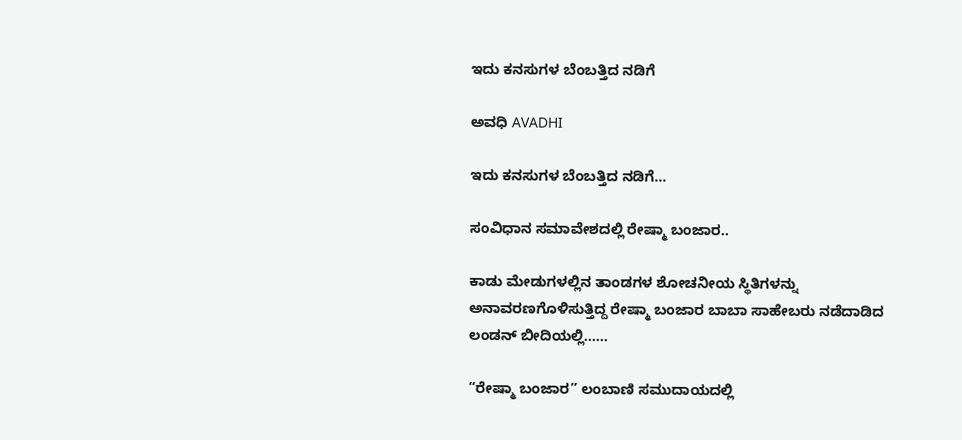ಇದು ಕನಸುಗಳ ಬೆಂಬತ್ತಿದ ನಡಿಗೆ‍

ಅವಧಿ AVADHI

ಇದು ಕನಸುಗಳ ಬೆಂಬತ್ತಿದ ನಡಿಗೆ...

ಸಂವಿಧಾನ ಸಮಾವೇಶದಲ್ಲಿ ರೇಷ್ಮಾ ಬಂಜಾರ..

ಕಾಡು ಮೇಡುಗಳಲ್ಲಿನ ತಾಂಡಗಳ ಶೋಚನೀಯ ಸ್ಥಿತಿಗಳನ್ನು ಅನಾವರಣಗೊಳಿಸುತ್ತಿದ್ದ ರೇಷ್ಮಾ ಬಂಜಾರ ಬಾಬಾ ಸಾಹೇಬರು ನಡೆದಾಡಿದ ಲಂಡನ್ ಬೀದಿಯಲ್ಲಿ……

“ರೇಷ್ಮಾ ಬಂಜಾರ” ಲಂಬಾಣಿ ಸಮುದಾಯದಲ್ಲಿ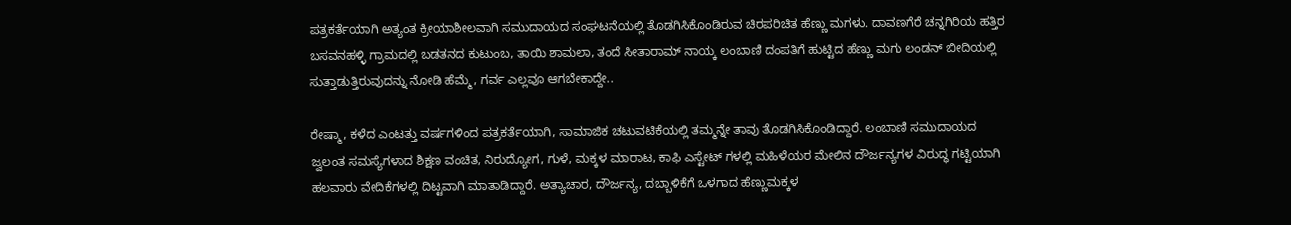ಪತ್ರಕರ್ತೆಯಾಗಿ ಅತ್ಯಂತ ಕ್ರೀಯಾಶೀಲವಾಗಿ ಸಮುದಾಯದ ಸಂಘಟನೆಯಲ್ಲಿ ತೊಡಗಿಸಿಕೊಂಡಿರುವ ಚಿರಪರಿಚಿತ ಹೆಣ್ಣು ಮಗಳು. ದಾವಣಗೆರೆ ಚನ್ನಗಿರಿಯ ಹತ್ತಿರ ಬಸವನಹಳ್ಳಿ ಗ್ರಾಮದಲ್ಲಿ ಬಡತನದ ಕುಟುಂಬ, ತಾಯಿ ಶಾಮಲಾ, ತಂದೆ ಸೀತಾರಾಮ್ ನಾಯ್ಕ ಲಂಬಾಣಿ ದಂಪತಿಗೆ ಹುಟ್ಟಿದ ಹೆಣ್ಣು ಮಗು ಲಂಡನ್ ಬೀದಿಯಲ್ಲಿ ಸುತ್ತಾಡುತ್ತಿರುವುದನ್ನು ನೋಡಿ ಹೆಮ್ಮೆ, ಗರ್ವ ಎಲ್ಲವೂ ಆಗಬೇಕಾದ್ದೇ..

ರೇಷ್ಮಾ, ಕಳೆದ ಎಂಟತ್ತು ವರ್ಷಗಳಿಂದ ಪತ್ರಕರ್ತೆಯಾಗಿ, ಸಾಮಾಜಿಕ ಚಟುವಟಿಕೆಯಲ್ಲಿ ತಮ್ಮನ್ನೇ ತಾವು ತೊಡಗಿಸಿಕೊಂಡಿದ್ದಾರೆ. ಲಂಬಾಣಿ ಸಮುದಾಯದ ಜ್ವಲಂತ ಸಮಸ್ಯೆಗಳಾದ ಶಿಕ್ಷಣ ವಂಚಿತ, ನಿರುದ್ಯೋಗ, ಗುಳೆ, ಮಕ್ಕಳ ಮಾರಾಟ, ಕಾಫಿ ಎಸ್ಟೇಟ್ ಗಳಲ್ಲಿ‌ ಮಹಿಳೆಯರ ಮೇಲಿನ ದೌರ್ಜನ್ಯಗಳ ವಿರುದ್ಧ ಗಟ್ಟಿಯಾಗಿ ಹಲವಾರು ವೇದಿಕೆಗಳಲ್ಲಿ ದಿಟ್ಟವಾಗಿ ಮಾತಾಡಿದ್ದಾರೆ. ಅತ್ಯಾಚಾರ, ದೌರ್ಜನ್ಯ, ದಬ್ಬಾಳಿಕೆಗೆ ಒಳಗಾದ ಹೆಣ್ಣುಮಕ್ಕಳ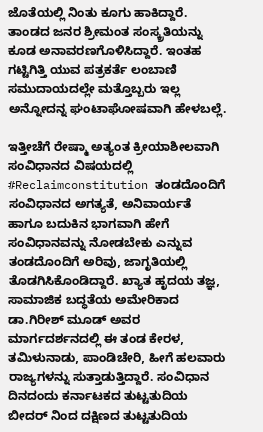ಜೊತೆಯಲ್ಲಿ ನಿಂತು ಕೂಗು ಹಾಕಿದ್ದಾರೆ. ತಾಂಡದ ಜನರ ಶ್ರೀಮಂತ ಸಂಸ್ಕ್ರತಿಯನ್ನು ಕೂಡ ಅನಾವರಣಗೊಳಿಸಿದ್ದಾರೆ. ಇಂತಹ ಗಟ್ಟಿಗಿತ್ತಿ ಯುವ ಪತ್ರಕರ್ತೆ ಲಂಬಾಣಿ ಸಮುದಾಯದಲ್ಲೇ ಮತ್ತೊಬ್ಬರು ಇಲ್ಲ ಅನ್ನೋದನ್ನ ಘಂಟಾಘೋಷವಾಗಿ ಹೇಳಬಲ್ಲೆ.

ಇತ್ತೀಚೆಗೆ ರೇಷ್ಮಾ ಅತ್ಯಂತ ಕ್ರೀಯಾಶೀಲವಾಗಿ ಸಂವಿಧಾನದ ವಿಷಯದಲ್ಲಿ #Reclaimconstitution ತಂಡದೊಂದಿಗೆ ಸಂವಿಧಾನದ ಅಗತ್ಯತೆ, ಅನಿವಾರ್ಯತೆ ಹಾಗೂ ಬದುಕಿನ ಭಾಗವಾಗಿ ಹೇಗೆ ಸಂವಿಧಾನವನ್ನು ನೋಡಬೇಕು ಎನ್ನುವ ತಂಡದೊಂದಿಗೆ ಅರಿವು, ಜಾಗೃತಿಯಲ್ಲಿ ತೊಡಗಿಸಿಕೊಂಡಿದ್ದಾರೆ. ಖ್ಯಾತ ಹೃದಯ ತಜ್ಞ, ಸಾಮಾಜಿಕ ಬದ್ಧತೆಯ ಅಮೇರಿಕಾದ ಡಾ.ಗಿರೀಶ್ ಮೂಡ್ ಅವರ ಮಾರ್ಗದರ್ಶನದಲ್ಲಿ ಈ ತಂಡ ಕೇರಳ, ತಮಿಳುನಾಡು, ಪಾಂಡಿಚೇರಿ, ಹೀಗೆ ಹಲವಾರು ರಾಜ್ಯಗಳನ್ನು ಸುತ್ತಾಡುತ್ತಿದ್ದಾರೆ. ಸಂವಿಧಾನ ದಿನದಂದು ಕರ್ನಾಟಕದ ತುಟ್ಟತುದಿಯ ಬೀದರ್ ನಿಂದ ದಕ್ಷಿಣದ ತುಟ್ಟತುದಿಯ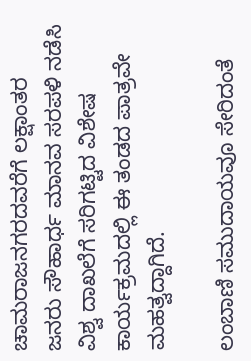ಚಾಮರಾಜನಗರದವರೆಗೆ ಲಕ್ಷಾಂತರ ಜನರು ಸೌಹಾರ್ಧ ಮಾನವ ಸರಪಳಿ ನಡೆಸಿ ವಿಶ್ವ ದಾಖಲೆಗೆ ಸರಿಗಟ್ಟಿದ ವಿಶೇಷ ಕಾರ್ಯಕ್ರಮದಲ್ಲಿ ಈ ತಂಡದ ಪಾತ್ರವೇ ಮಹತ್ವದ್ದಾಗಿದೆ.

ಲಂಬಾಣಿ ಸಮುದಾಯವೂ ಸೇರಿದಂತೆ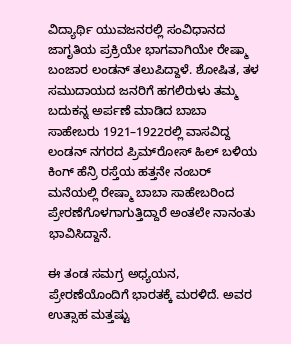ವಿದ್ಯಾರ್ಥಿ ಯುವಜನರಲ್ಲಿ ಸಂವಿಧಾನದ ಜಾಗೃತಿಯ ಪ್ರಕ್ರಿಯೇ ಭಾಗವಾಗಿಯೇ ರೇಷ್ಮಾ ಬಂಜಾರ ಲಂಡನ್ ತಲುಪಿದ್ದಾಳೆ. ಶೋಷಿತ, ತಳ ಸಮುದಾಯದ ಜನರಿಗೆ ಹಗಲಿರುಳು ತಮ್ಮ ಬದುಕನ್ನ ಅರ್ಪಣೆ ಮಾಡಿದ ಬಾಬಾ ಸಾಹೇಬರು 1921–1922ರಲ್ಲಿ ವಾಸವಿದ್ದ ಲಂಡನ್ ನಗರದ ಪ್ರಿಮ್‌ರೋಸ್‌ ಹಿಲ್‌ ಬಳಿಯ ಕಿಂಗ್‌ ಹೆನ್ರಿ ರಸ್ತೆಯ ಹತ್ತನೇ ನಂಬರ್‌ ಮನೆಯಲ್ಲಿ ರೇಷ್ಮಾ ಬಾಬಾ ಸಾಹೇಬರಿಂದ ಪ್ರೇರಣೆಗೊಳಗಾಗುತ್ತಿದ್ದಾರೆ ಅಂತಲೇ ನಾನಂತು ಭಾವಿಸಿದ್ದಾನೆ.

ಈ ತಂಡ ಸಮಗ್ರ ಅಧ್ಯಯನ, ಪ್ರೇರಣೆಯೊಂದಿಗೆ ಭಾರತಕ್ಕೆ ಮರಳಿದೆ. ಅವರ ಉತ್ಸಾಹ ಮತ್ತಷ್ಟು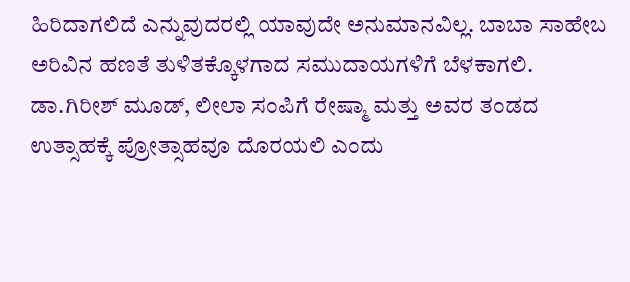ಹಿರಿದಾಗಲಿದೆ ಎನ್ನುವುದರಲ್ಲಿ ಯಾವುದೇ ಅನುಮಾನವಿಲ್ಲ. ಬಾಬಾ ಸಾಹೇಬ ಅರಿವಿನ ಹಣತೆ ತುಳಿತಕ್ಕೊಳಗಾದ ಸಮುದಾಯಗಳಿಗೆ ಬೆಳಕಾಗಲಿ. ಡಾ.ಗಿರೀಶ್ ಮೂಡ್, ಲೀಲಾ ಸಂಪಿಗೆ ರೇಷ್ಮಾ ಮತ್ತು ಅವರ ತಂಡದ ಉತ್ಸಾಹಕ್ಕೆ ಪ್ರೋತ್ಸಾಹವೂ ದೊರಯಲಿ ಎಂದು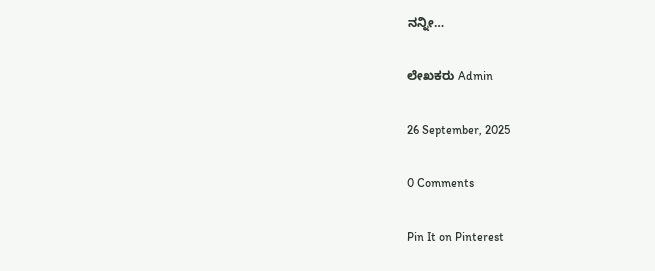ನನ್ನೀ…

ಲೇಖಕರು Admin

26 September, 2025

0 Comments

Pin It on Pinterest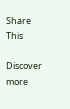Share This

Discover more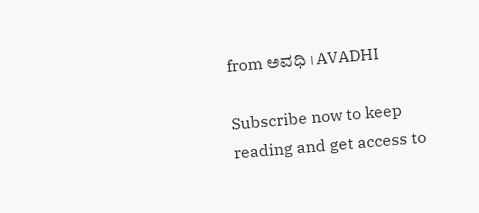from ಅವಧಿ । AVADHI

Subscribe now to keep reading and get access to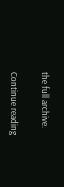the full archive.

Continue reading